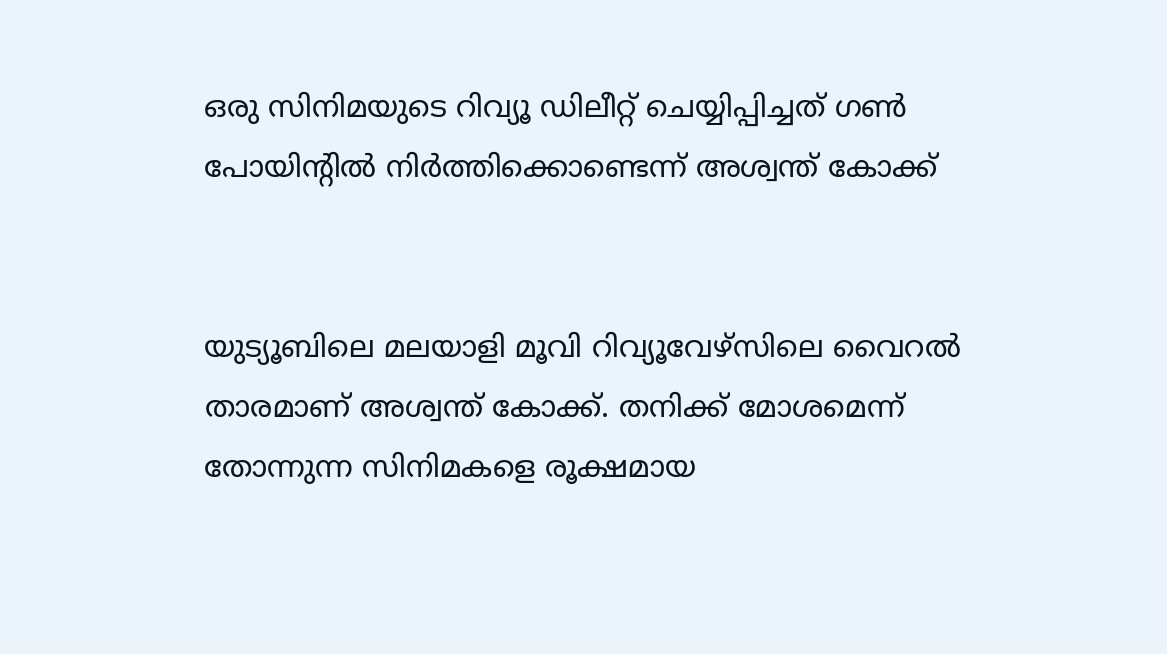ഒരു സിനിമയുടെ റിവ്യൂ ഡിലീറ്റ് ചെയ്യിപ്പിച്ചത് ഗണ്‍ പോയിന്‍റില്‍ നിര്‍ത്തിക്കൊണ്ടെന്ന് അശ്വന്ത് കോക്ക്


യുട്യൂബിലെ മലയാളി മൂവി റിവ്യൂവേഴ്സിലെ വൈറല്‍ താരമാണ് അശ്വന്ത് കോക്ക്. തനിക്ക് മോശമെന്ന് തോന്നുന്ന സിനിമകളെ രൂക്ഷമായ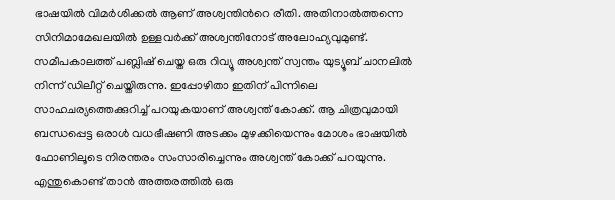ഭാഷയില്‍ വിമര്‍ശിക്കല്‍ ആണ് അശ്വന്തിന്‍റെ രീതി. അതിനാല്‍ത്തന്നെ സിനിമാമേഖലയില്‍ ഉള്ളവര്‍ക്ക് അശ്വന്തിനോട് അലോഹ്യവുമുണ്ട്. സമീപകാലത്ത് പബ്ലിഷ് ചെയ്ത ഒരു റിവ്യൂ അശ്വന്ത് സ്വന്തം യുട്യൂബ് ചാനലില്‍ നിന്ന് ഡിലീറ്റ് ചെയ്തിരുന്നു. ഇപ്പോഴിതാ ഇതിന് പിന്നിലെ സാഹചര്യത്തെക്കുറിച്ച് പറയുകയാണ് അശ്വന്ത് കോക്ക്. ആ ചിത്രവുമായി ബന്ധപ്പെട്ട ഒരാള്‍ വധഭീഷണി അടക്കം മുഴക്കിയെന്നും മോശം ഭാഷയില്‍ ഫോണിലൂടെ നിരന്തരം സംസാരിച്ചെന്നും അശ്വന്ത് കോക്ക് പറയുന്നു. എന്തുകൊണ്ട് താന്‍ അത്തരത്തില്‍ ഒരു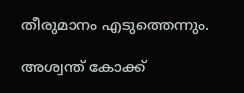തീരുമാനം എടുത്തെന്നും.

അശ്വന്ത് കോക്ക്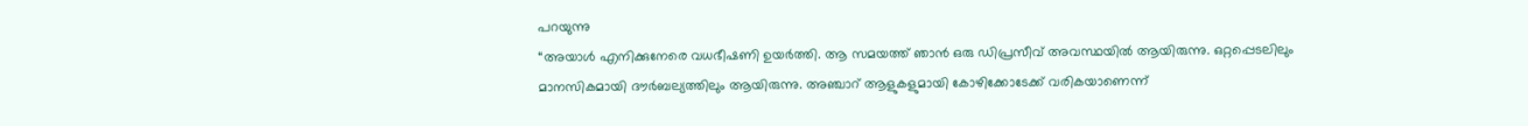പറയുന്നു
“അയാള്‍ എനിക്കുനേരെ വധഭീഷണി ഉയര്‍ത്തി. ആ സമയത്ത് ഞാന്‍ ഒരു ഡിപ്രസീവ് അവസ്ഥയില്‍ ആയിരുന്നു. ഒറ്റപ്പെടലിലും മാനസികമായി ദൗര്‍ബല്യത്തിലും ആയിരുന്നു. അഞ്ചാറ് ആളുകളുമായി കോഴിക്കോടേക്ക് വരികയാണെന്ന്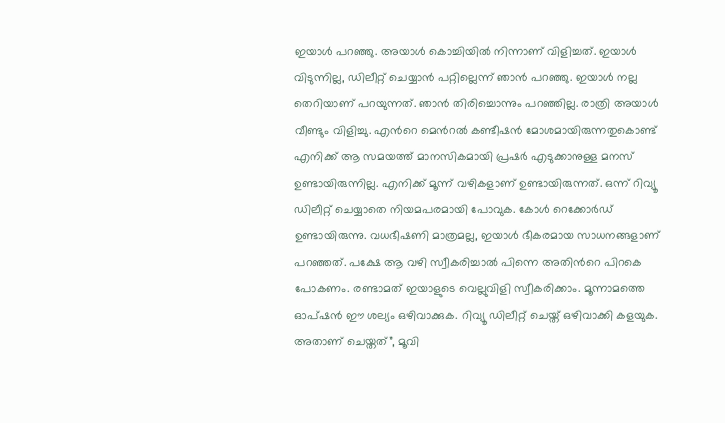ഇയാള്‍ പറഞ്ഞു. അയാള്‍ കൊച്ചിയില്‍ നിന്നാണ് വിളിച്ചത്. ഇയാള്‍ വിടുന്നില്ല, ഡിലീറ്റ് ചെയ്യാന്‍ പറ്റില്ലെന്ന് ഞാന്‍ പറഞ്ഞു. ഇയാള്‍ നല്ല തെറിയാണ് പറയുന്നത്. ഞാന്‍ തിരിച്ചൊന്നും പറഞ്ഞില്ല. രാത്രി അയാള്‍ വീണ്ടും വിളിച്ചു. എന്‍റെ മെന്‍റല്‍ കണ്ടീഷന്‍ മോശമായിരുന്നതുകൊണ്ട് എനിക്ക് ആ സമയത്ത് മാനസികമായി പ്രഷര്‍ എടുക്കാനുള്ള മനസ് ഉണ്ടായിരുന്നില്ല. എനിക്ക് മൂന്ന് വഴികളാണ് ഉണ്ടായിരുന്നത്. ഒന്ന് റിവ്യൂ ഡിലീറ്റ് ചെയ്യാതെ നിയമപരമായി പോവുക. കോള്‍ റെക്കോര്‍ഡ് ഉണ്ടായിരുന്നു. വധഭീഷണി മാത്രമല്ല, ഇയാള്‍ ഭീകരമായ സാധനങ്ങളാണ് പറഞ്ഞത്. പക്ഷേ ആ വഴി സ്വീകരിച്ചാല്‍ പിന്നെ അതിന്‍റെ പിറകെ പോകണം. രണ്ടാമത് ഇയാളുടെ വെല്ലുവിളി സ്വീകരിക്കാം. മൂന്നാമത്തെ ഓപ്ഷന്‍ ഈ ശല്യം ഒഴിവാക്കുക. റിവ്യൂ ഡിലീറ്റ് ചെയ്ത് ഒഴിവാക്കി കളയുക. അതാണ് ചെയ്തത്”, മൂവി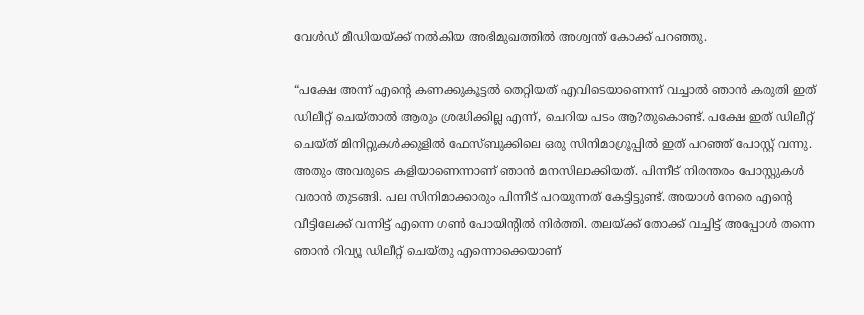വേള്‍ഡ് മീഡിയയ്ക്ക് നല്‍കിയ അഭിമുഖത്തില്‍ അശ്വന്ത് കോക്ക് പറഞ്ഞു.

“പക്ഷേ അന്ന് എന്‍റെ കണക്കുകൂട്ടല്‍ തെറ്റിയത് എവിടെയാണെന്ന് വച്ചാല്‍ ഞാന്‍ കരുതി ഇത് ഡിലീറ്റ് ചെയ്താല്‍ ആരും ശ്രദ്ധിക്കില്ല എന്ന്, ചെറിയ പടം ആ?തുകൊണ്ട്. പക്ഷേ ഇത് ഡിലീറ്റ് ചെയ്ത് മിനിറ്റുകള്‍ക്കുളില്‍ ഫേസ്ബുക്കിലെ ഒരു സിനിമാഗ്രൂപ്പില്‍ ഇത് പറഞ്ഞ് പോസ്റ്റ് വന്നു. അതും അവരുടെ കളിയാണെന്നാണ് ഞാന്‍ മനസിലാക്കിയത്. പിന്നീട് നിരന്തരം പോസ്റ്റുകള്‍ വരാന്‍ തുടങ്ങി. പല സിനിമാക്കാരും പിന്നീട് പറയുന്നത് കേട്ടിട്ടുണ്ട്. അയാള്‍ നേരെ എന്‍റെ വീട്ടിലേക്ക് വന്നിട്ട് എന്നെ ഗണ്‍ പോയിന്‍റില്‍ നിര്‍ത്തി. തലയ്ക്ക് തോക്ക് വച്ചിട്ട് അപ്പോള്‍ തന്നെ ഞാന്‍ റിവ്യൂ ഡിലീറ്റ് ചെയ്തു എന്നൊക്കെയാണ്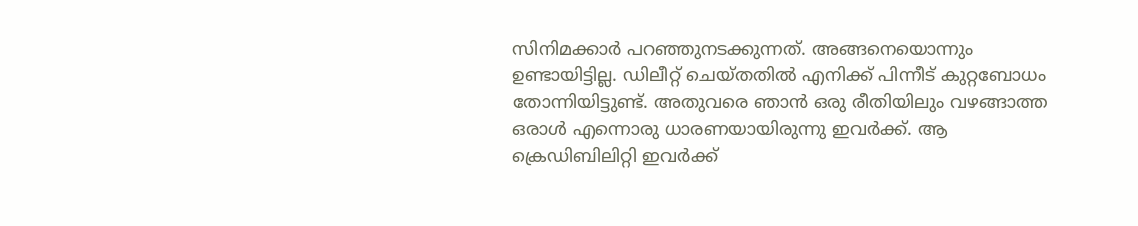സിനിമക്കാര്‍ പറഞ്ഞുനടക്കുന്നത്. അങ്ങനെയൊന്നും ഉണ്ടായിട്ടില്ല. ഡിലീറ്റ് ചെയ്തതില്‍ എനിക്ക് പിന്നീട് കുറ്റബോധം തോന്നിയിട്ടുണ്ട്. അതുവരെ ഞാന്‍ ഒരു രീതിയിലും വഴങ്ങാത്ത ഒരാള്‍ എന്നൊരു ധാരണയായിരുന്നു ഇവര്‍ക്ക്. ആ ക്രെഡ‍ിബിലിറ്റി ഇവര്‍ക്ക്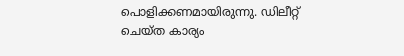പൊളിക്കണമായിരുന്നു. ഡിലീറ്റ് ചെയ്ത കാര്യം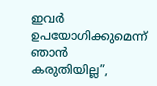ഇവര്‍ ഉപയോഗിക്കുമെന്ന് ഞാന്‍ കരുതിയില്ല”,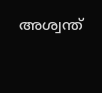അശ്വന്ത്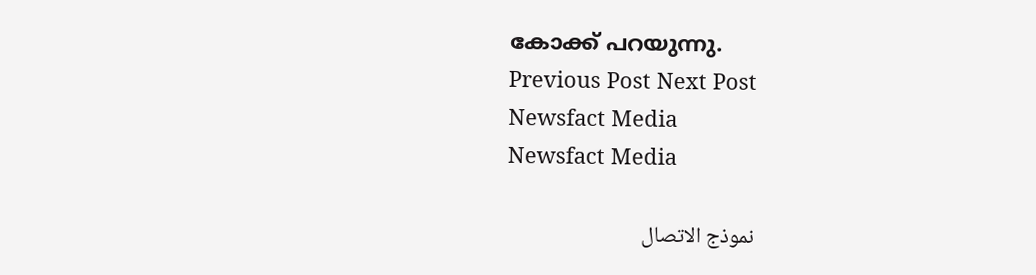കോക്ക് പറയുന്നു.
Previous Post Next Post
Newsfact Media
Newsfact Media

نموذج الاتصال